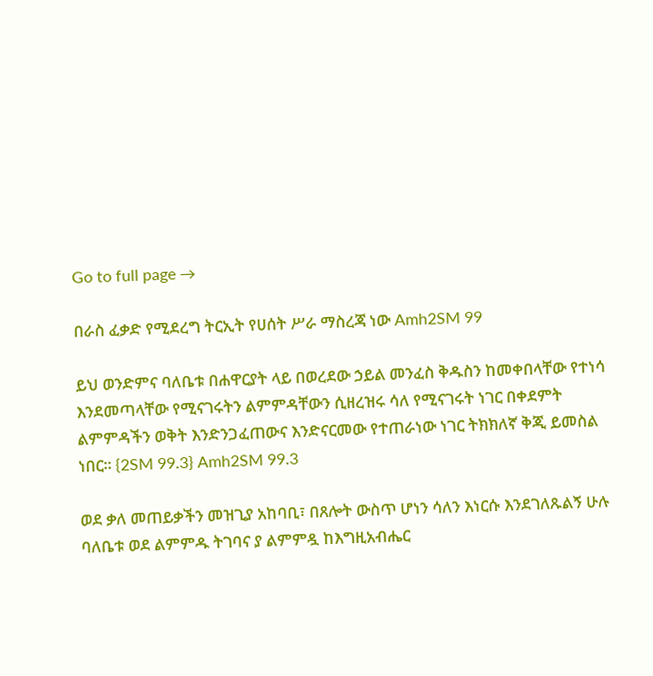Go to full page →

በራስ ፈቃድ የሚደረግ ትርኢት የሀሰት ሥራ ማስረጃ ነው Amh2SM 99

ይህ ወንድምና ባለቤቱ በሐዋርያት ላይ በወረደው ኃይል መንፈስ ቅዱስን ከመቀበላቸው የተነሳ እንደመጣላቸው የሚናገሩትን ልምምዳቸውን ሲዘረዝሩ ሳለ የሚናገሩት ነገር በቀደምት ልምምዳችን ወቅት እንድንጋፈጠውና እንድናርመው የተጠራነው ነገር ትክክለኛ ቅጂ ይመስል ነበር፡፡ {2SM 99.3} Amh2SM 99.3

ወደ ቃለ መጠይቃችን መዝጊያ አከባቢ፣ በጸሎት ውስጥ ሆነን ሳለን እነርሱ እንደገለጹልኝ ሁሉ ባለቤቱ ወደ ልምምዱ ትገባና ያ ልምምዷ ከእግዚአብሔር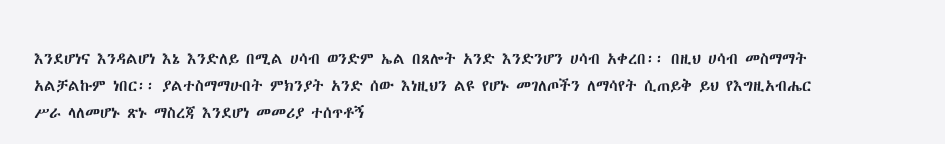እንደሆነና እንዳልሆነ እኔ እንድለይ በሚል ሀሳብ ወንድም ኤል በጸሎት አንድ እንድንሆን ሀሳብ አቀረበ፡፡ በዚህ ሀሳብ መስማማት አልቻልኩም ነበር፡፡ ያልተስማማሁበት ምክንያት አንድ ሰው እነዚህን ልዩ የሆኑ መገለጦችን ለማሳየት ሲጠይቅ ይህ የእግዚአብሔር ሥራ ላለመሆኑ ጽኑ ማስረጃ እንደሆነ መመሪያ ተሰጥቶኝ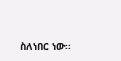ስለነበር ነው፡፡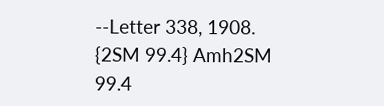--Letter 338, 1908. {2SM 99.4} Amh2SM 99.4